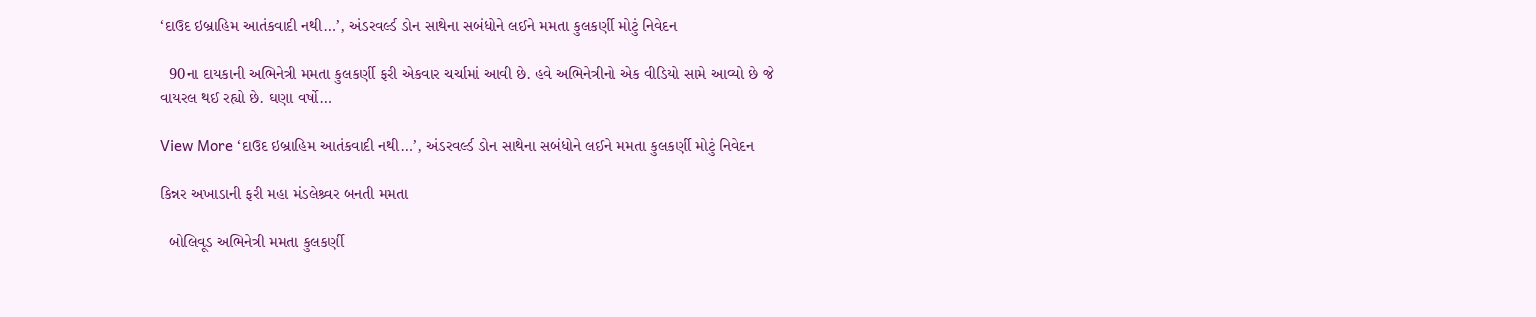‘દાઉદ ઇબ્રાહિમ આતંકવાદી નથી…’, અંડરવર્લ્ડ ડોન સાથેના સબંધોને લઈને મમતા કુલકર્ણી મોટું નિવેદન

  90ના દાયકાની અભિનેત્રી મમતા કુલકર્ણી ફરી એકવાર ચર્ચામાં આવી છે. હવે અભિનેત્રીનો એક વીડિયો સામે આવ્યો છે જે વાયરલ થઈ રહ્યો છે. ઘણા વર્ષો…

View More ‘દાઉદ ઇબ્રાહિમ આતંકવાદી નથી…’, અંડરવર્લ્ડ ડોન સાથેના સબંધોને લઈને મમતા કુલકર્ણી મોટું નિવેદન

કિન્નર અખાડાની ફરી મહા મંડલેશ્ર્વર બનતી મમતા

  બોલિવૂડ અભિનેત્રી મમતા કુલકર્ણી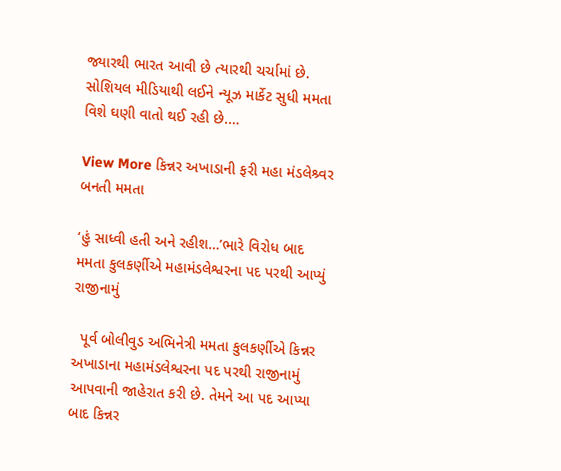જ્યારથી ભારત આવી છે ત્યારથી ચર્ચામાં છે. સોશિયલ મીડિયાથી લઈને ન્યૂઝ માર્કેટ સુધી મમતા વિશે ઘણી વાતો થઈ રહી છે.…

View More કિન્નર અખાડાની ફરી મહા મંડલેશ્ર્વર બનતી મમતા

‘હું સાધ્વી હતી અને રહીશ…’ભારે વિરોધ બાદ મમતા કુલકર્ણીએ મહામંડલેશ્વરના પદ પરથી આપ્યું રાજીનામું

  પૂર્વ બોલીવુડ અભિનેત્રી મમતા કુલકર્ણીએ કિન્નર અખાડાના મહામંડલેશ્વરના પદ પરથી રાજીનામું આપવાની જાહેરાત કરી છે. તેમને આ પદ આપ્યા બાદ કિન્નર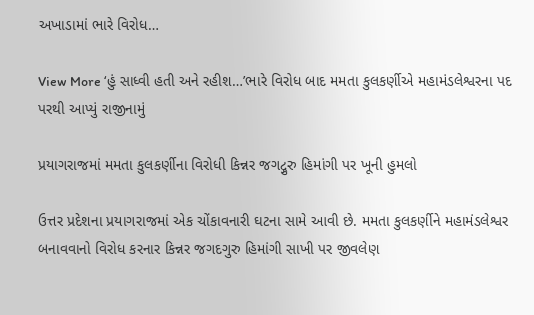અખાડામાં ભારે વિરોધ…

View More ‘હું સાધ્વી હતી અને રહીશ…’ભારે વિરોધ બાદ મમતા કુલકર્ણીએ મહામંડલેશ્વરના પદ પરથી આપ્યું રાજીનામું

પ્રયાગરાજમાં મમતા કુલકર્ણીના વિરોધી કિન્નર જગદ્ગુરુ હિમાંગી પર ખૂની હુમલો

ઉત્તર પ્રદેશના પ્રયાગરાજમાં એક ચોંકાવનારી ઘટના સામે આવી છે. મમતા કુલકર્ણીને મહામંડલેશ્વર બનાવવાનો વિરોધ કરનાર કિન્નર જગદગુરુ હિમાંગી સાખી પર જીવલેણ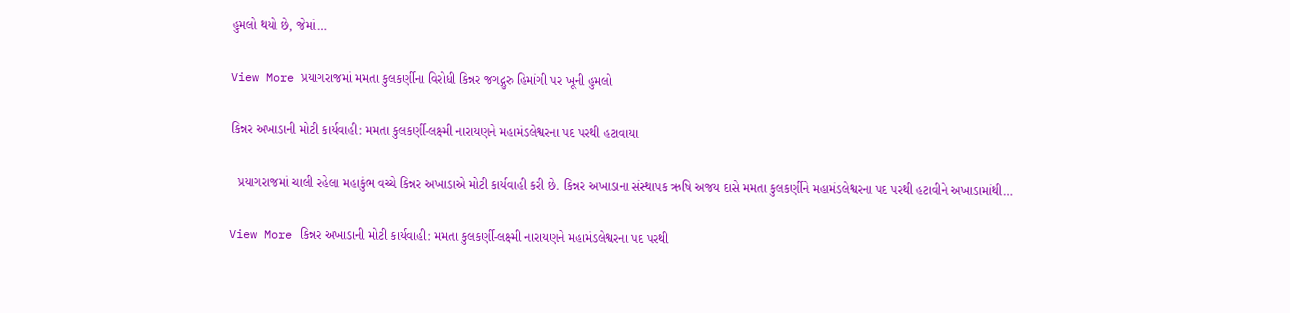હુમલો થયો છે, જેમાં…

View More પ્રયાગરાજમાં મમતા કુલકર્ણીના વિરોધી કિન્નર જગદ્ગુરુ હિમાંગી પર ખૂની હુમલો

કિન્નર અખાડાની મોટી કાર્યવાહી: મમતા કુલકર્ણી-લક્ષ્મી નારાયણને મહામંડલેશ્વરના પદ પરથી હટાવાયા

  પ્રયાગરાજમાં ચાલી રહેલા મહાકુંભ વચ્ચે કિન્નર અખાડાએ મોટી કાર્યવાહી કરી છે. કિન્નર અખાડાના સંસ્થાપક ઋષિ અજય દાસે મમતા કુલકર્ણીને મહામંડલેશ્વરના પદ પરથી હટાવીને અખાડામાંથી…

View More કિન્નર અખાડાની મોટી કાર્યવાહી: મમતા કુલકર્ણી-લક્ષ્મી નારાયણને મહામંડલેશ્વરના પદ પરથી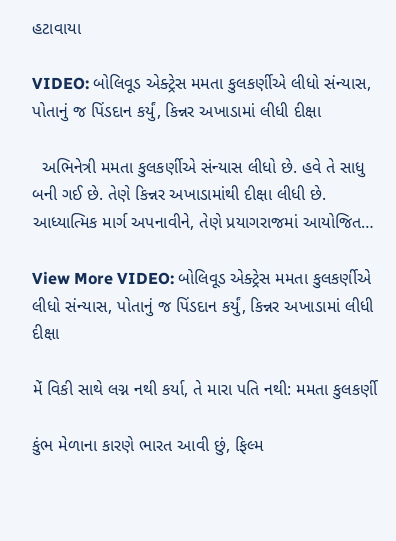હટાવાયા

VIDEO: બોલિવૂડ એક્ટ્રેસ મમતા કુલકર્ણીએ લીધો સંન્યાસ, પોતાનું જ પિંડદાન કર્યું, કિન્નર અખાડામાં લીધી દીક્ષા

  અભિનેત્રી મમતા કુલકર્ણીએ સંન્યાસ લીધો છે. હવે તે સાધુ બની ગઈ છે. તેણે કિન્નર અખાડામાંથી દીક્ષા લીધી છે. આધ્યાત્મિક માર્ગ અપનાવીને, તેણે પ્રયાગરાજમાં આયોજિત…

View More VIDEO: બોલિવૂડ એક્ટ્રેસ મમતા કુલકર્ણીએ લીધો સંન્યાસ, પોતાનું જ પિંડદાન કર્યું, કિન્નર અખાડામાં લીધી દીક્ષા

મેં વિકી સાથે લગ્ન નથી કર્યા, તે મારા પતિ નથી: મમતા કુલકર્ણી

કુંભ મેળાના કારણે ભારત આવી છું, ફિલ્મ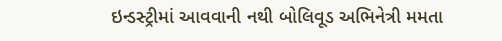ઇન્ડસ્ટ્રીમાં આવવાની નથી બોલિવૂડ અભિનેત્રી મમતા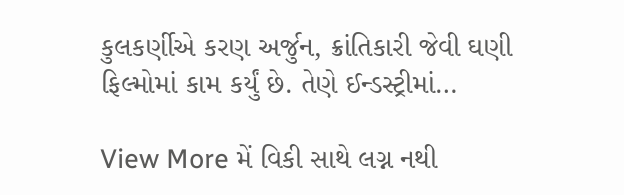કુલકર્ણીએ કરણ અર્જુન, ક્રાંતિકારી જેવી ઘણી ફિલ્મોમાં કામ કર્યું છે. તેણે ઈન્ડસ્ટ્રીમાં…

View More મેં વિકી સાથે લગ્ન નથી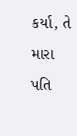કર્યા, તે મારા પતિ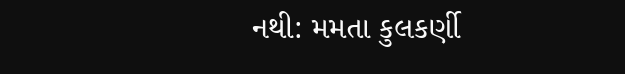નથી: મમતા કુલકર્ણી